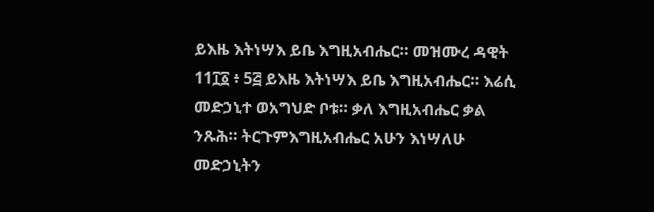ይእዜ እትነሣእ ይቤ እግዚአብሔር። መዝሙረ ዳዊት 11፲፩ ፥ 5፭ ይእዜ እትነሣእ ይቤ እግዚአብሔር። እሬሲ መድኃኒተ ወአግህድ ቦቱ። ቃለ እግዚአብሔር ቃል ንጹሕ። ትርጉምእግዚአብሔር አሁን እነሣለሁ መድኃኒትን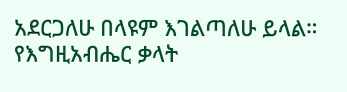አደርጋለሁ በላዩም እገልጣለሁ ይላል። የእግዚአብሔር ቃላት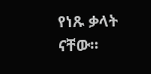የነጹ ቃላት ናቸው።